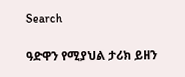Search

ዓድዋን የሚያህል ታሪክ ይዘን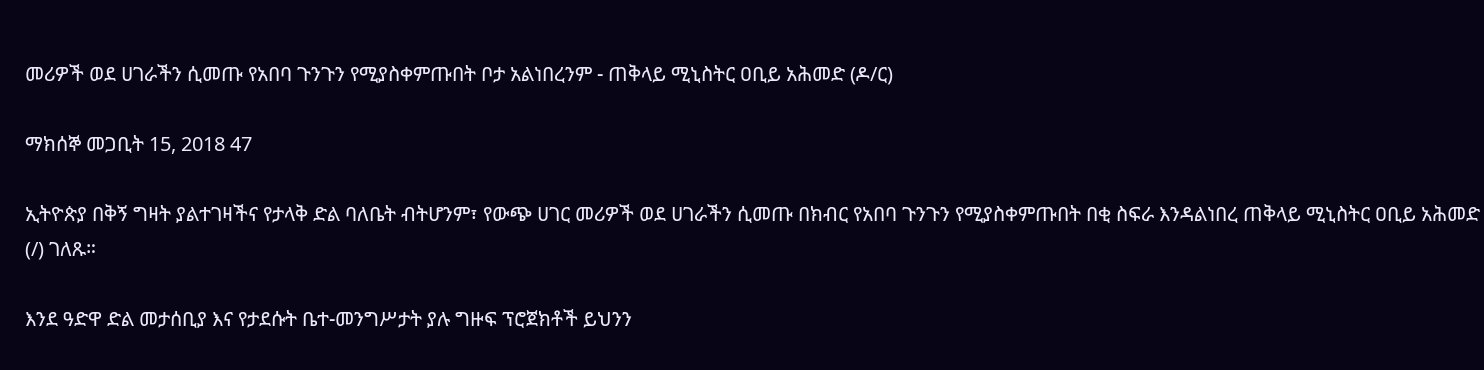መሪዎች ወደ ሀገራችን ሲመጡ የአበባ ጉንጉን የሚያስቀምጡበት ቦታ አልነበረንም - ጠቅላይ ሚኒስትር ዐቢይ አሕመድ (ዶ/ር)

ማክሰኞ መጋቢት 15, 2018 47

ኢትዮጵያ በቅኝ ግዛት ያልተገዛችና የታላቅ ድል ባለቤት ብትሆንም፣ የውጭ ሀገር መሪዎች ወደ ሀገራችን ሲመጡ በክብር የአበባ ጉንጉን የሚያስቀምጡበት በቂ ስፍራ እንዳልነበረ ጠቅላይ ሚኒስትር ዐቢይ አሕመድ (/) ገለጹ።

እንደ ዓድዋ ድል መታሰቢያ እና የታደሱት ቤተ-መንግሥታት ያሉ ግዙፍ ፕሮጀክቶች ይህንን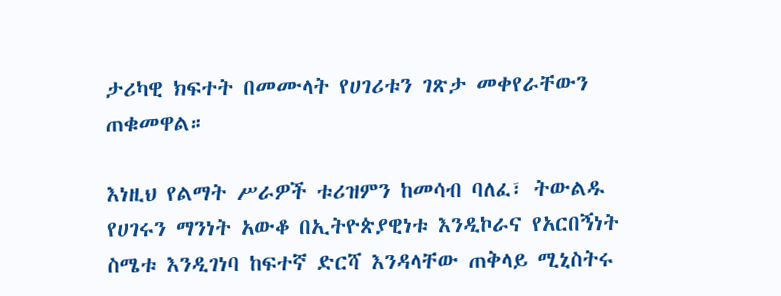ታሪካዊ ክፍተት በመሙላት የሀገሪቱን ገጽታ መቀየራቸውን ጠቁመዋል።

እነዚህ የልማት ሥራዎች ቱሪዝምን ከመሳብ ባለፈ፣ ትውልዱ የሀገሩን ማንነት አውቆ በኢትዮጵያዊነቱ እንዲኮራና የአርበኝነት ስሜቱ እንዲገነባ ከፍተኛ ድርሻ እንዳላቸው ጠቅላይ ሚኒስትሩ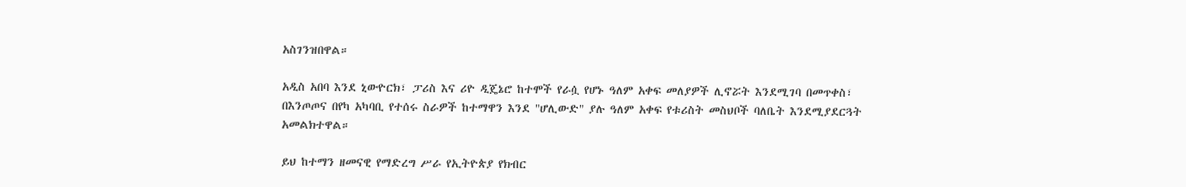አስገንዝበዋል።

አዲስ አበባ እንደ ኒውዮርክ፣ ፓሪስ እና ሪዮ ዲጄኔሮ ከተሞች የራሷ የሆኑ ዓለም አቀፍ መለያዎች ሊኖሯት እንደሚገባ በመጥቀስ፣ በእንጦጦና በየካ አካባቢ የተሰሩ ስራዎች ከተማዋን እንደ "ሆሊውድ" ያሉ ዓለም አቀፍ የቱሪስት መስህቦች ባለቤት እንደሚያደርጓት አመልክተዋል።

ይህ ከተማን ዘመናዊ የማድረግ ሥራ የኢትዮጵያ የክብር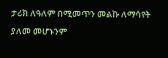ታሪክ ለዓለም በሚመጥን መልኩ ለማሳየት ያለመ መሆኑንም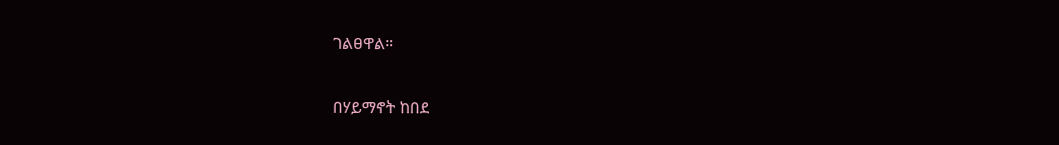ገልፀዋል።

በሃይማኖት ከበደ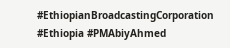#EthiopianBroadcastingCorporation #Ethiopia #PMAbiyAhmed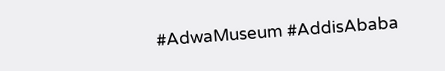#AdwaMuseum #AddisAbaba